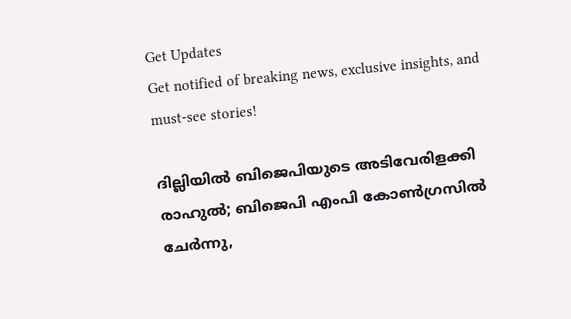Get Updates
Get notified of breaking news, exclusive insights, and must-see stories!

ദില്ലിയില്‍ ബിജെപിയുടെ അടിവേരിളക്കി രാഹുല്‍; ബിജെപി എംപി കോണ്‍ഗ്രസില്‍ ചേര്‍ന്നു,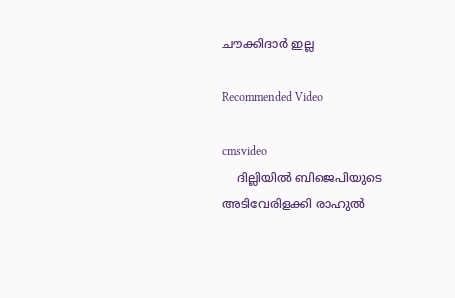ചൗക്കിദാര്‍ ഇല്ല

Recommended Video

cmsvideo
    ദില്ലിയില്‍ ബിജെപിയുടെ അടിവേരിളക്കി രാഹുല്‍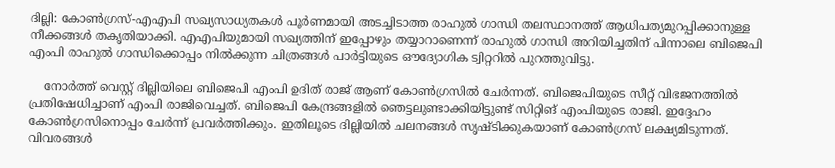ദില്ലി: കോണ്‍ഗ്രസ്-എഎപി സഖ്യസാധ്യതകള്‍ പൂര്‍ണമായി അടച്ചിടാത്ത രാഹുല്‍ ഗാന്ധി തലസ്ഥാനത്ത് ആധിപത്യമുറപ്പിക്കാനുള്ള നീക്കങ്ങള്‍ തകൃതിയാക്കി. എഎപിയുമായി സഖ്യത്തിന് ഇപ്പോഴും തയ്യാറാണെന്ന് രാഹുല്‍ ഗാന്ധി അറിയിച്ചതിന് പിന്നാലെ ബിജെപി എംപി രാഹുല്‍ ഗാന്ധിക്കൊപ്പം നില്‍ക്കുന്ന ചിത്രങ്ങള്‍ പാര്‍ട്ടിയുടെ ഔദ്യോഗിക ട്വിറ്ററില്‍ പുറത്തുവിട്ടു.

    നോര്‍ത്ത് വെസ്റ്റ് ദില്ലിയിലെ ബിജെപി എംപി ഉദിത് രാജ് ആണ് കോണ്‍ഗ്രസില്‍ ചേര്‍ന്നത്. ബിജെപിയുടെ സീറ്റ് വിഭജനത്തില്‍ പ്രതിഷേധിച്ചാണ് എംപി രാജിവെച്ചത്. ബിജെപി കേന്ദ്രങ്ങളില്‍ ഞെട്ടലുണ്ടാക്കിയിട്ടുണ്ട് സിറ്റിങ് എംപിയുടെ രാജി. ഇദ്ദേഹം കോണ്‍ഗ്രസിനൊപ്പം ചേര്‍ന്ന് പ്രവര്‍ത്തിക്കും. ഇതിലൂടെ ദില്ലിയില്‍ ചലനങ്ങള്‍ സൃഷ്ടിക്കുകയാണ് കോണ്‍ഗ്രസ് ലക്ഷ്യമിടുന്നത്. വിവരങ്ങള്‍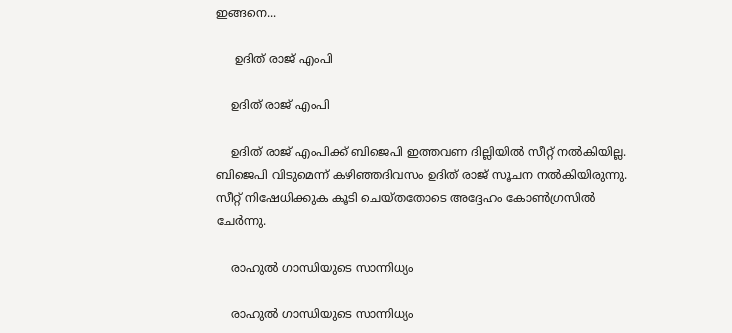ഇങ്ങനെ...

     ഉദിത് രാജ് എംപി

    ഉദിത് രാജ് എംപി

    ഉദിത് രാജ് എംപിക്ക് ബിജെപി ഇത്തവണ ദില്ലിയില്‍ സീറ്റ് നല്‍കിയില്ല. ബിജെപി വിടുമെന്ന് കഴിഞ്ഞദിവസം ഉദിത് രാജ് സൂചന നല്‍കിയിരുന്നു. സീറ്റ് നിഷേധിക്കുക കൂടി ചെയ്തതോടെ അദ്ദേഹം കോണ്‍ഗ്രസില്‍ ചേര്‍ന്നു.

    രാഹുല്‍ ഗാന്ധിയുടെ സാന്നിധ്യം

    രാഹുല്‍ ഗാന്ധിയുടെ സാന്നിധ്യം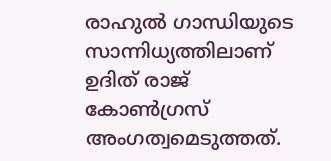രാഹുല്‍ ഗാന്ധിയുടെ സാന്നിധ്യത്തിലാണ് ഉദിത് രാജ് കോണ്‍ഗ്രസ് അംഗത്വമെടുത്തത്.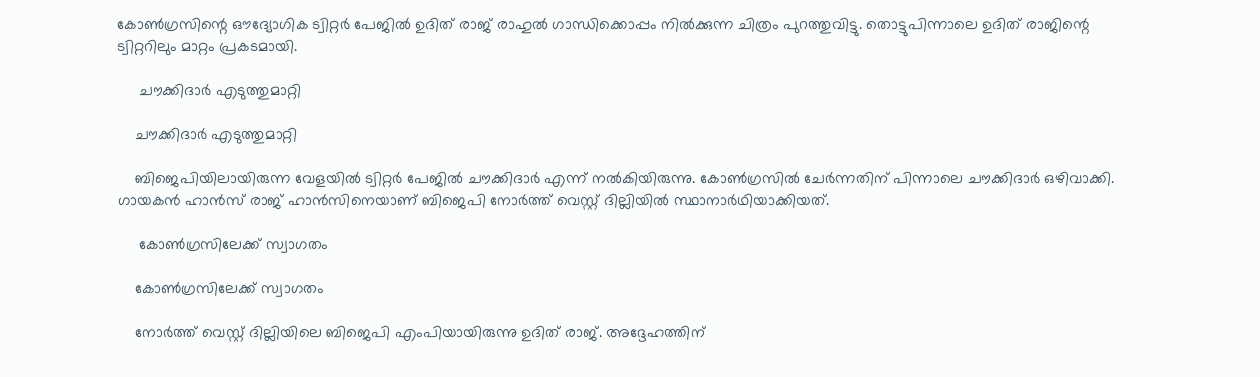കോണ്‍ഗ്രസിന്റെ ഔദ്യോഗിക ട്വിറ്റര്‍ പേജില്‍ ഉദിത് രാജ് രാഹുല്‍ ഗാന്ധിക്കൊപ്പം നില്‍ക്കുന്ന ചിത്രം പുറത്തുവിട്ടു. തൊട്ടുപിന്നാലെ ഉദിത് രാജിന്റെ ട്വിറ്ററിലും മാറ്റം പ്രകടമായി.

     ചൗക്കിദാര്‍ എടുത്തുമാറ്റി

    ചൗക്കിദാര്‍ എടുത്തുമാറ്റി

    ബിജെപിയിലായിരുന്ന വേളയില്‍ ട്വിറ്റര്‍ പേജില്‍ ചൗക്കിദാര്‍ എന്ന് നല്‍കിയിരുന്നു. കോണ്‍ഗ്രസില്‍ ചേര്‍ന്നതിന് പിന്നാലെ ചൗക്കിദാര്‍ ഒഴിവാക്കി. ഗായകന്‍ ഹാന്‍സ് രാജ് ഹാന്‍സിനെയാണ് ബിജെപി നോര്‍ത്ത് വെസ്റ്റ് ദില്ലിയില്‍ സ്ഥാനാര്‍ഥിയാക്കിയത്.

     കോണ്‍ഗ്രസിലേക്ക് സ്വാഗതം

    കോണ്‍ഗ്രസിലേക്ക് സ്വാഗതം

    നോര്‍ത്ത് വെസ്റ്റ് ദില്ലിയിലെ ബിജെപി എംപിയായിരുന്നു ഉദിത് രാജ്. അദ്ദേഹത്തിന്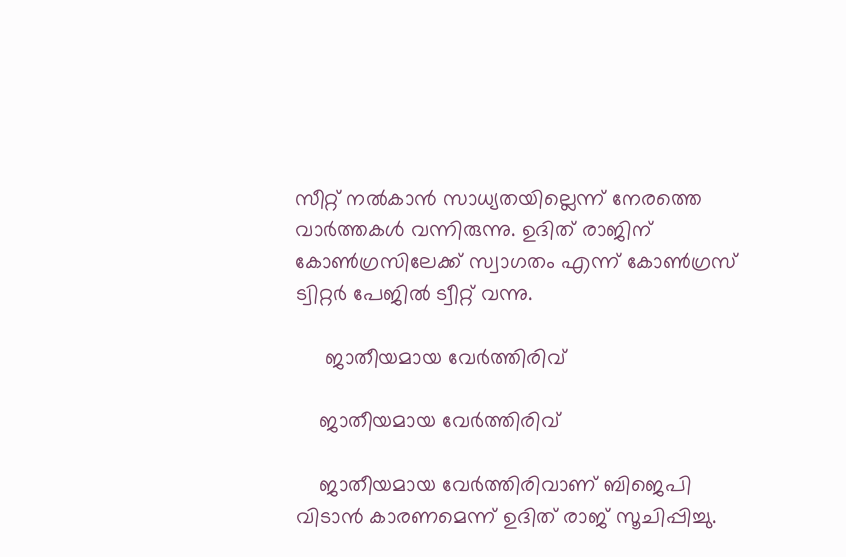സീറ്റ് നല്‍കാന്‍ സാധ്യതയില്ലെന്ന് നേരത്തെ വാര്‍ത്തകള്‍ വന്നിരുന്നു. ഉദിത് രാജിന് കോണ്‍ഗ്രസിലേക്ക് സ്വാഗതം എന്ന് കോണ്‍ഗ്രസ് ട്വിറ്റര്‍ പേജില്‍ ട്വീറ്റ് വന്നു.

     ജാതീയമായ വേര്‍ത്തിരിവ്

    ജാതീയമായ വേര്‍ത്തിരിവ്

    ജാതീയമായ വേര്‍ത്തിരിവാണ് ബിജെപി വിടാന്‍ കാരണമെന്ന് ഉദിത് രാജ് സൂചിപ്പിച്ചു.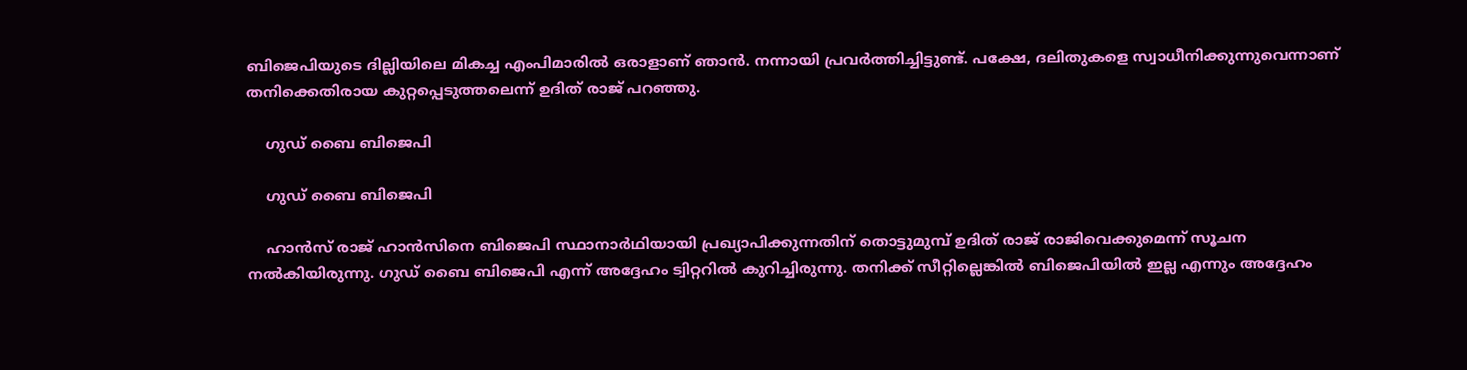ബിജെപിയുടെ ദില്ലിയിലെ മികച്ച എംപിമാരില്‍ ഒരാളാണ് ഞാന്‍. നന്നായി പ്രവര്‍ത്തിച്ചിട്ടുണ്ട്. പക്ഷേ, ദലിതുകളെ സ്വാധീനിക്കുന്നുവെന്നാണ് തനിക്കെതിരായ കുറ്റപ്പെടുത്തലെന്ന് ഉദിത് രാജ് പറഞ്ഞു.

    ഗുഡ് ബൈ ബിജെപി

    ഗുഡ് ബൈ ബിജെപി

    ഹാന്‍സ് രാജ് ഹാന്‍സിനെ ബിജെപി സ്ഥാനാര്‍ഥിയായി പ്രഖ്യാപിക്കുന്നതിന് തൊട്ടുമുമ്പ് ഉദിത് രാജ് രാജിവെക്കുമെന്ന് സൂചന നല്‍കിയിരുന്നു. ഗുഡ് ബൈ ബിജെപി എന്ന് അദ്ദേഹം ട്വിറ്ററില്‍ കുറിച്ചിരുന്നു. തനിക്ക് സീറ്റില്ലെങ്കില്‍ ബിജെപിയില്‍ ഇല്ല എന്നും അദ്ദേഹം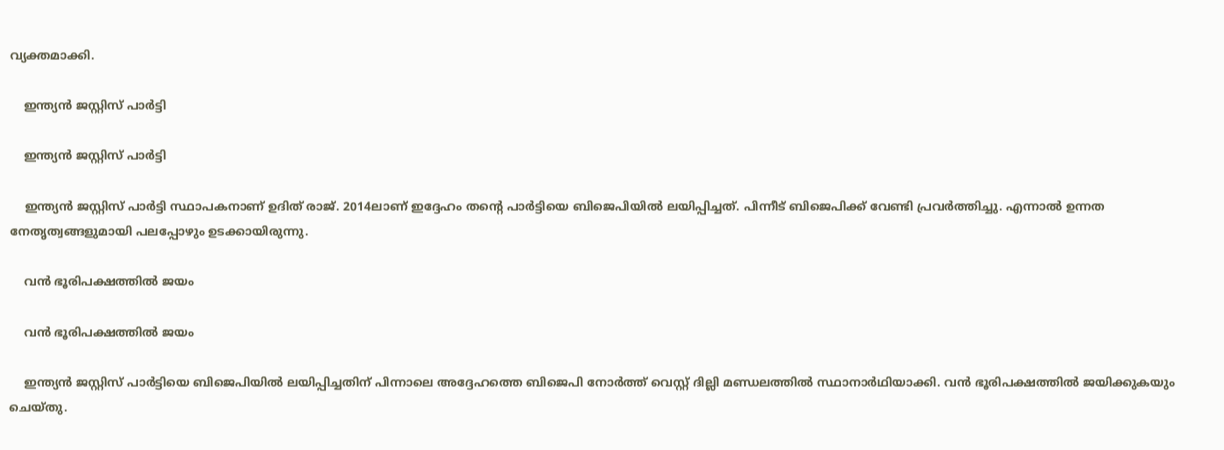വ്യക്തമാക്കി.

    ഇന്ത്യന്‍ ജസ്റ്റിസ് പാര്‍ട്ടി

    ഇന്ത്യന്‍ ജസ്റ്റിസ് പാര്‍ട്ടി

    ഇന്ത്യന്‍ ജസ്റ്റിസ് പാര്‍ട്ടി സ്ഥാപകനാണ് ഉദിത് രാജ്. 2014ലാണ് ഇദ്ദേഹം തന്റെ പാര്‍ട്ടിയെ ബിജെപിയില്‍ ലയിപ്പിച്ചത്. പിന്നീട് ബിജെപിക്ക് വേണ്ടി പ്രവര്‍ത്തിച്ചു. എന്നാല്‍ ഉന്നത നേതൃത്വങ്ങളുമായി പലപ്പോഴും ഉടക്കായിരുന്നു.

    വന്‍ ഭൂരിപക്ഷത്തില്‍ ജയം

    വന്‍ ഭൂരിപക്ഷത്തില്‍ ജയം

    ഇന്ത്യന്‍ ജസ്റ്റിസ് പാര്‍ട്ടിയെ ബിജെപിയില്‍ ലയിപ്പിച്ചതിന് പിന്നാലെ അദ്ദേഹത്തെ ബിജെപി നോര്‍ത്ത് വെസ്റ്റ് ദില്ലി മണ്ഡലത്തില്‍ സ്ഥാനാര്‍ഥിയാക്കി. വന്‍ ഭൂരിപക്ഷത്തില്‍ ജയിക്കുകയും ചെയ്തു.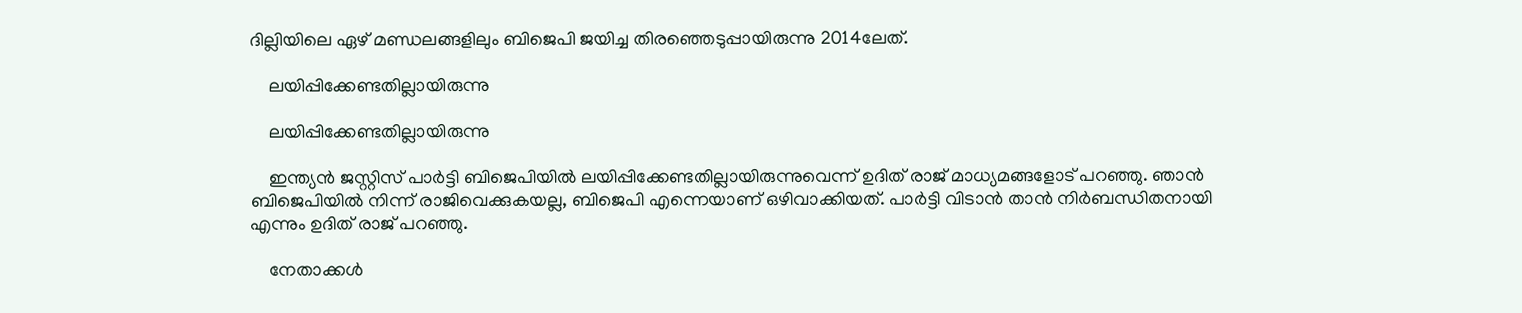ദില്ലിയിലെ ഏഴ് മണ്ഡലങ്ങളിലും ബിജെപി ജയിച്ച തിരഞ്ഞെടുപ്പായിരുന്നു 2014ലേത്.

    ലയിപ്പിക്കേണ്ടതില്ലായിരുന്നു

    ലയിപ്പിക്കേണ്ടതില്ലായിരുന്നു

    ഇന്ത്യന്‍ ജസ്റ്റിസ് പാര്‍ട്ടി ബിജെപിയില്‍ ലയിപ്പിക്കേണ്ടതില്ലായിരുന്നുവെന്ന് ഉദിത് രാജ് മാധ്യമങ്ങളോട് പറഞ്ഞു. ഞാന്‍ ബിജെപിയില്‍ നിന്ന് രാജിവെക്കുകയല്ല, ബിജെപി എന്നെയാണ് ഒഴിവാക്കിയത്. പാര്‍ട്ടി വിടാന്‍ താന്‍ നിര്‍ബന്ധിതനായി എന്നും ഉദിത് രാജ് പറഞ്ഞു.

    നേതാക്കള്‍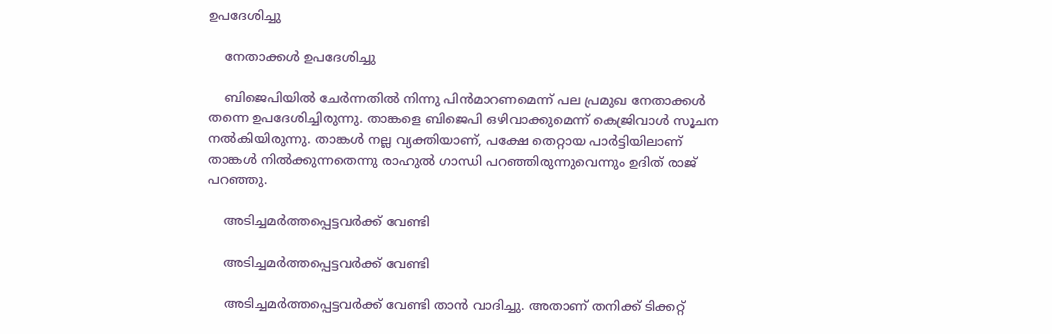ഉപദേശിച്ചു

    നേതാക്കള്‍ ഉപദേശിച്ചു

    ബിജെപിയില്‍ ചേര്‍ന്നതില്‍ നിന്നു പിന്‍മാറണമെന്ന് പല പ്രമുഖ നേതാക്കള്‍ തന്നെ ഉപദേശിച്ചിരുന്നു. താങ്കളെ ബിജെപി ഒഴിവാക്കുമെന്ന് കെജ്രിവാള്‍ സൂചന നല്‍കിയിരുന്നു. താങ്കള്‍ നല്ല വ്യക്തിയാണ്, പക്ഷേ തെറ്റായ പാര്‍ട്ടിയിലാണ് താങ്കള്‍ നില്‍ക്കുന്നതെന്നു രാഹുല്‍ ഗാന്ധി പറഞ്ഞിരുന്നുവെന്നും ഉദിത് രാജ് പറഞ്ഞു.

    അടിച്ചമര്‍ത്തപ്പെട്ടവര്‍ക്ക് വേണ്ടി

    അടിച്ചമര്‍ത്തപ്പെട്ടവര്‍ക്ക് വേണ്ടി

    അടിച്ചമര്‍ത്തപ്പെട്ടവര്‍ക്ക് വേണ്ടി താന്‍ വാദിച്ചു. അതാണ് തനിക്ക് ടിക്കറ്റ്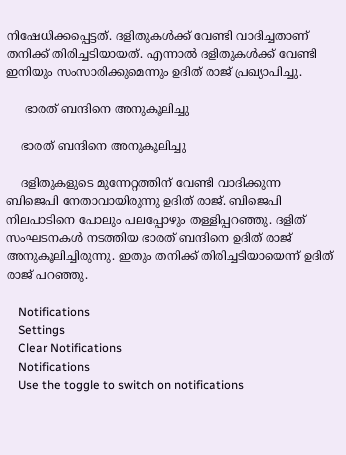നിഷേധിക്കപ്പെട്ടത്. ദളിതുകള്‍ക്ക് വേണ്ടി വാദിച്ചതാണ് തനിക്ക് തിരിച്ചടിയായത്. എന്നാല്‍ ദളിതുകള്‍ക്ക് വേണ്ടി ഇനിയും സംസാരിക്കുമെന്നും ഉദിത് രാജ് പ്രഖ്യാപിച്ചു.

     ഭാരത് ബന്ദിനെ അനുകൂലിച്ചു

    ഭാരത് ബന്ദിനെ അനുകൂലിച്ചു

    ദളിതുകളുടെ മുന്നേറ്റത്തിന് വേണ്ടി വാദിക്കുന്ന ബിജെപി നേതാവായിരുന്നു ഉദിത് രാജ്. ബിജെപി നിലപാടിനെ പോലും പലപ്പോഴും തള്ളിപ്പറഞ്ഞു. ദളിത് സംഘടനകള്‍ നടത്തിയ ഭാരത് ബന്ദിനെ ഉദിത് രാജ് അനുകൂലിച്ചിരുന്നു. ഇതും തനിക്ക് തിരിച്ചടിയായെന്ന് ഉദിത് രാജ് പറഞ്ഞു.

    Notifications
    Settings
    Clear Notifications
    Notifications
    Use the toggle to switch on notifications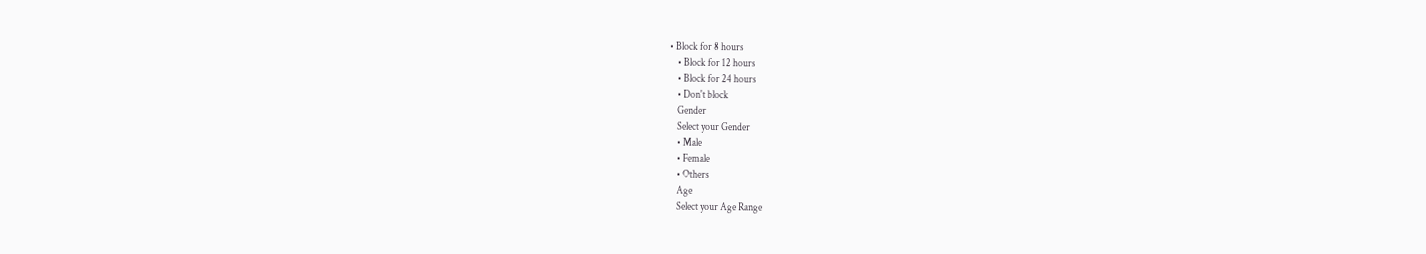• Block for 8 hours
    • Block for 12 hours
    • Block for 24 hours
    • Don't block
    Gender
    Select your Gender
    • Male
    • Female
    • Others
    Age
    Select your Age Range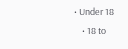• Under 18
    • 18 to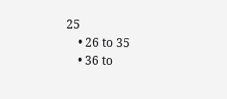25
    • 26 to 35
    • 36 to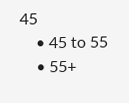45
    • 45 to 55
    • 55+